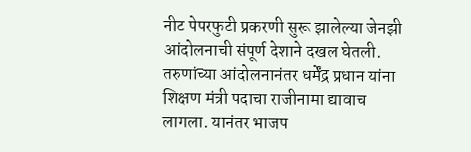नीट पेपरफुटी प्रकरणी सुरू झालेल्या जेनझी आंदोलनाची संपूर्ण देशाने दखल घेतली. तरुणांच्या आंदोलनानंतर धर्मेंद्र प्रधान यांना शिक्षण मंत्री पदाचा राजीनामा द्यावाच लागला. यानंतर भाजप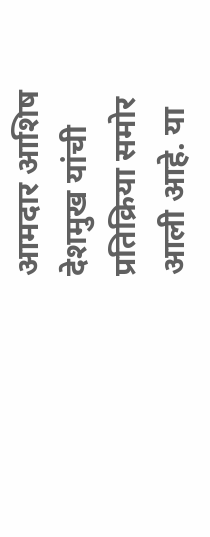आमदार आशिष देशमुख यांची प्रतिक्रिया समोर आली आहे. या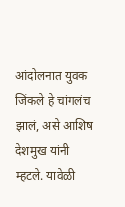आंदोलनात युवक जिंकले हे चांगलंच झालं, असे आशिष देशमुख यांनी म्हटले. यावेळी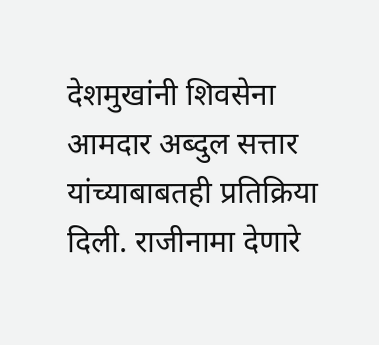देशमुखांनी शिवसेना आमदार अब्दुल सत्तार यांच्याबाबतही प्रतिक्रिया दिली. राजीनामा देणारे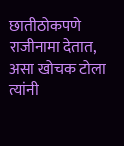छातीठोकपणे राजीनामा देतात, असा खोचक टोला त्यांनी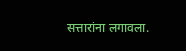सत्तारांना लगावला.